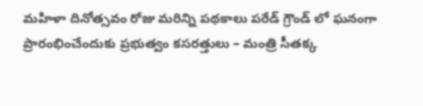మహిళా దినోత్సవం రోజు మరిన్ని పథకాలు పరేడ్ గ్రౌండ్ లో ఘనంగా ప్రారంభించేందుకు ప్రభుత్వం కసరత్తులు – మంత్రి సీతక్క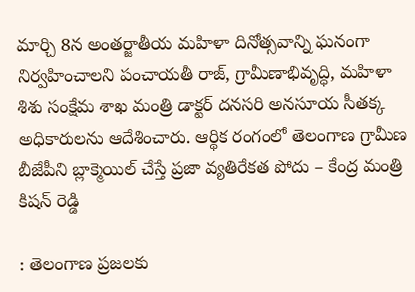మార్చి 8న అంతర్జాతీయ మహిళా దినోత్సవాన్ని ఘనంగా నిర్వహించాలని పంచాయతీ రాజ్, గ్రామీణాభివృద్ధి, మహిళా శిశు సంక్షేమ శాఖ మంత్రి డాక్టర్ దనసరి అనసూయ సీతక్క అధికారులను ఆదేశించారు. ఆర్థిక రంగంలో తెలంగాణ గ్రామీణ
బీజేపీని బ్లాక్మెయిల్ చేస్తే ప్రజా వ్యతిరేకత పోదు – కేంద్ర మంత్రి కిషన్ రెడ్డి

: తెలంగాణ ప్రజలకు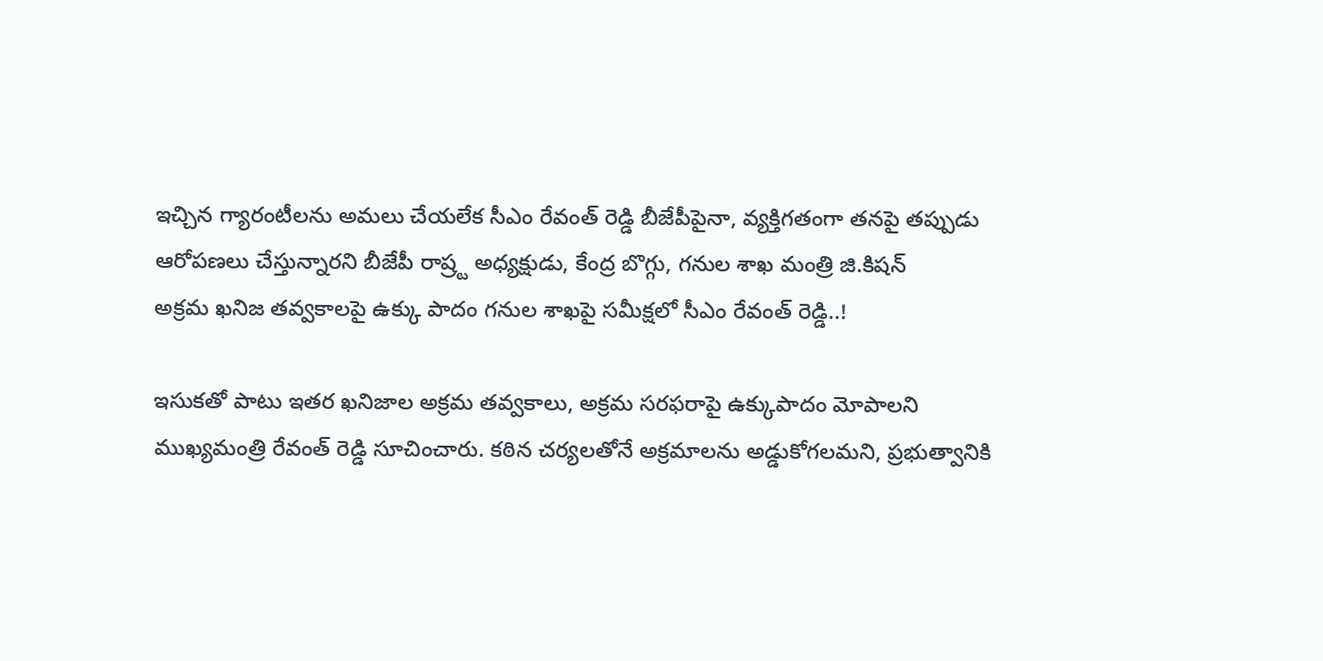ఇచ్చిన గ్యారంటీలను అమలు చేయలేక సీఎం రేవంత్ రెడ్డి బీజేపీపైనా, వ్యక్తిగతంగా తనపై తప్పుడు ఆరోపణలు చేస్తున్నారని బీజేపీ రాష్ర్ట అధ్యక్షుడు, కేంద్ర బొగ్గు, గనుల శాఖ మంత్రి జి.కిషన్
అక్రమ ఖనిజ తవ్వకాలపై ఉక్కు పాదం గనుల శాఖపై సమీక్షలో సీఎం రేవంత్ రెడ్డి..!

ఇసుకతో పాటు ఇతర ఖనిజాల అక్రమ తవ్వకాలు, అక్రమ సరఫరాపై ఉక్కుపాదం మోపాలని ముఖ్యమంత్రి రేవంత్ రెడ్డి సూచించారు. కఠిన చర్యలతోనే అక్రమాలను అడ్డుకోగలమని, ప్రభుత్వానికి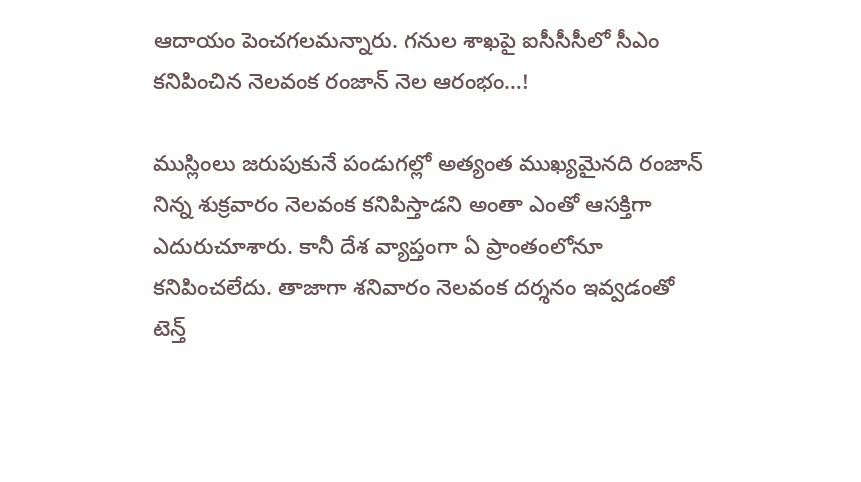ఆదాయం పెంచగలమన్నారు. గనుల శాఖపై ఐసీసీసీలో సీఎం
కనిపించిన నెలవంక రంజాన్ నెల ఆరంభం…!

ముస్లింలు జరుపుకునే పండుగల్లో అత్యంత ముఖ్యమైనది రంజాన్ నిన్న శుక్రవారం నెలవంక కనిపిస్తాడని అంతా ఎంతో ఆసక్తిగా ఎదురుచూశారు. కానీ దేశ వ్యాప్తంగా ఏ ప్రాంతంలోనూ కనిపించలేదు. తాజాగా శనివారం నెలవంక దర్శనం ఇవ్వడంతో
టెన్త్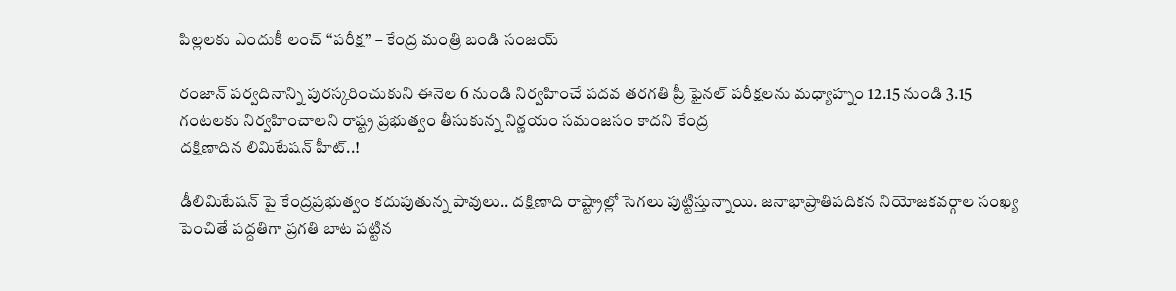పిల్లలకు ఎందుకీ లంచ్ ‘‘పరీక్ష’’ – కేంద్ర మంత్రి బండి సంజయ్

రంజాన్ పర్వదినాన్ని పురస్కరించుకుని ఈనెల 6 నుండి నిర్వహించే పదవ తరగతి ప్రీ ఫైనల్ పరీక్షలను మధ్యాహ్నం 12.15 నుండి 3.15 గంటలకు నిర్వహించాలని రాష్ట్ర ప్రభుత్వం తీసుకున్న నిర్ణయం సమంజసం కాదని కేంద్ర
దక్షిణాదిన లిమిటేషన్ హీట్..!

డీలిమిటేషన్ పై కేంద్రప్రభుత్వం కదుపుతున్న పావులు.. దక్షిణాది రాష్ట్రాల్లో సెగలు పుట్టిస్తున్నాయి. జనాభాప్రాతిపదికన నియోజకవర్గాల సంఖ్య పెంచితే పద్దతిగా ప్రగతి బాట పట్టిన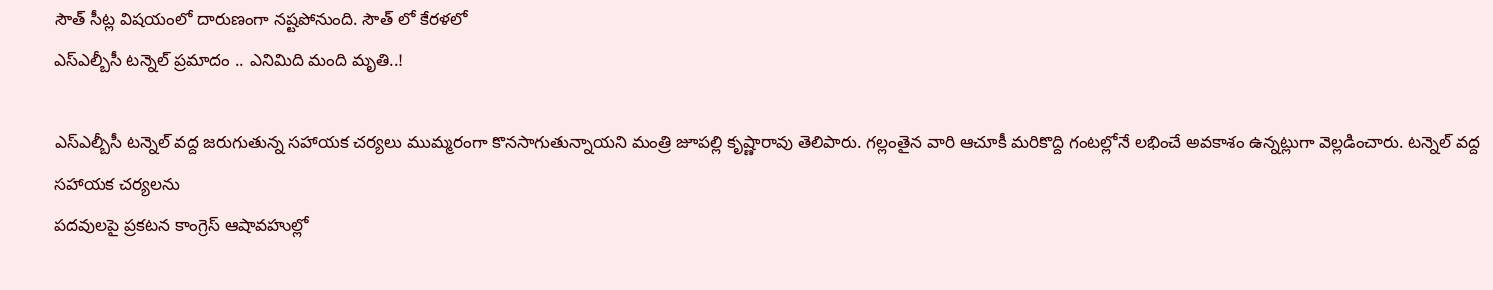సౌత్ సీట్ల విషయంలో దారుణంగా నష్టపోనుంది. సౌత్ లో కేరళలో
ఎస్ఎల్బీసీ టన్నెల్ ప్రమాదం .. ఎనిమిది మంది మృతి..!

ఎస్ఎల్బీసీ టన్నెల్ వద్ద జరుగుతున్న సహాయక చర్యలు ముమ్మరంగా కొనసాగుతున్నాయని మంత్రి జూపల్లి కృష్ణారావు తెలిపారు. గల్లంతైన వారి ఆచూకీ మరికొద్ది గంటల్లోనే లభించే అవకాశం ఉన్నట్లుగా వెల్లడించారు. టన్నెల్ వద్ద సహాయక చర్యలను
పదవులపై ప్రకటన కాంగ్రెస్ ఆషావహుల్లో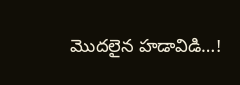మొదలైన హడావిడి…!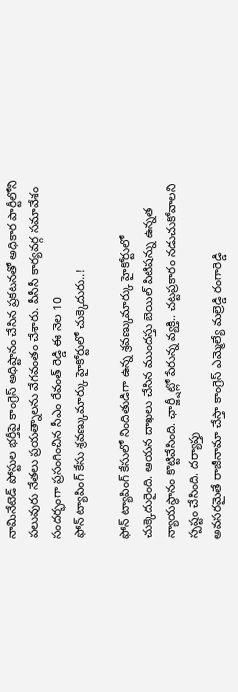నామినేటెడ్ పోస్టుల భర్తీపై కాంగ్రెస్ అధిష్టానం చేసిన ప్రకటనతో అధికార పార్టీలోని పలువురు నేతలు ప్రయత్నాలను వేగవంతం చేశారు. పీసీసీ కార్యవర్గ సమావేశం సందర్భంగా ప్రసంగించిన సీఎం రేవంత్ రెడ్డి ఈ నెల 10
ఫోన్ ట్యాపింగ్ కేసు శ్రవణ్కుమార్కు హైకోర్టులో చుక్కెదురు..!

ఫోన్ ట్యాపింగ్ కేసులో నిందితుడిగా ఉన్న శ్రవణ్కుమార్కు హైకోర్టులో చుక్కెదురైంది. ఆయన దాఖలు చేసిన ముందస్తు బెయిల్ పిటిషన్ను ఉన్నత న్యాయస్థానం కొట్టివేసింది. ఛార్జ్షీట్లో పేరున్న వ్యక్తి.. చట్టప్రకారం నడుచుకోవాలని స్పష్టం చేసింది. దర్యాప్తు
అవసరమైతే రాజీనామా చేస్తా కాంగ్రెస్ ఎమ్మెల్యే మల్రెడ్డి రంగారెడ్డి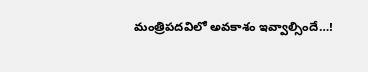మంత్రిపదవిలో అవకాశం ఇవ్వాల్సిందే…!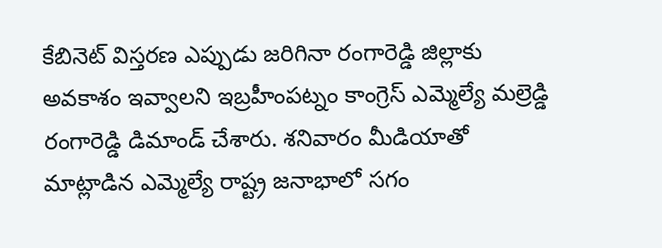కేబినెట్ విస్తరణ ఎప్పుడు జరిగినా రంగారెడ్డి జిల్లాకు అవకాశం ఇవ్వాలని ఇబ్రహీంపట్నం కాంగ్రెస్ ఎమ్మెల్యే మల్రెడ్డి రంగారెడ్డి డిమాండ్ చేశారు. శనివారం మీడియాతో మాట్లాడిన ఎమ్మెల్యే రాష్ట్ర జనాభాలో సగం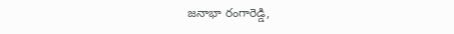జనాభా రంగారెడ్డి,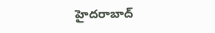హైదరాబాద్